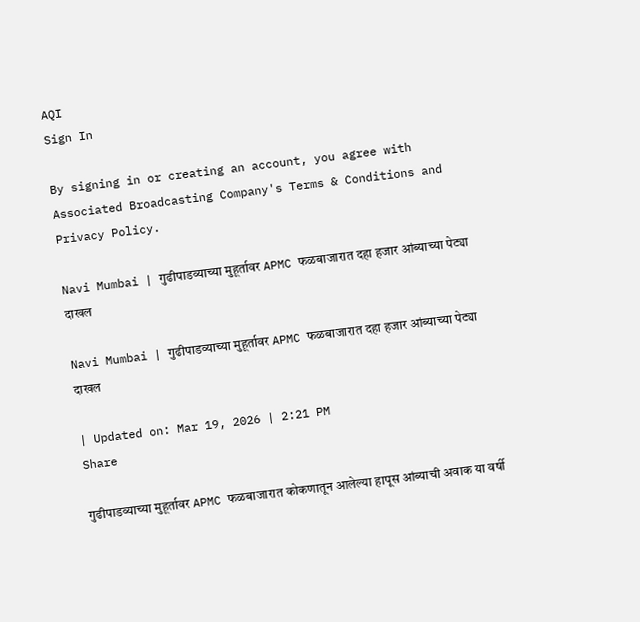AQI
Sign In

By signing in or creating an account, you agree with Associated Broadcasting Company's Terms & Conditions and Privacy Policy.

Navi Mumbai | गुढीपाडव्याच्या मुहूर्तावर APMC फळबाजारात दहा हजार आंब्याच्या पेट्या दाखल

Navi Mumbai | गुढीपाडव्याच्या मुहूर्तावर APMC फळबाजारात दहा हजार आंब्याच्या पेट्या दाखल

| Updated on: Mar 19, 2026 | 2:21 PM
Share

गुढीपाडव्याच्या मुहूर्तावर APMC फळबाजारात कोकणातून आलेल्या हापूस आंब्याची अवाक या वर्षी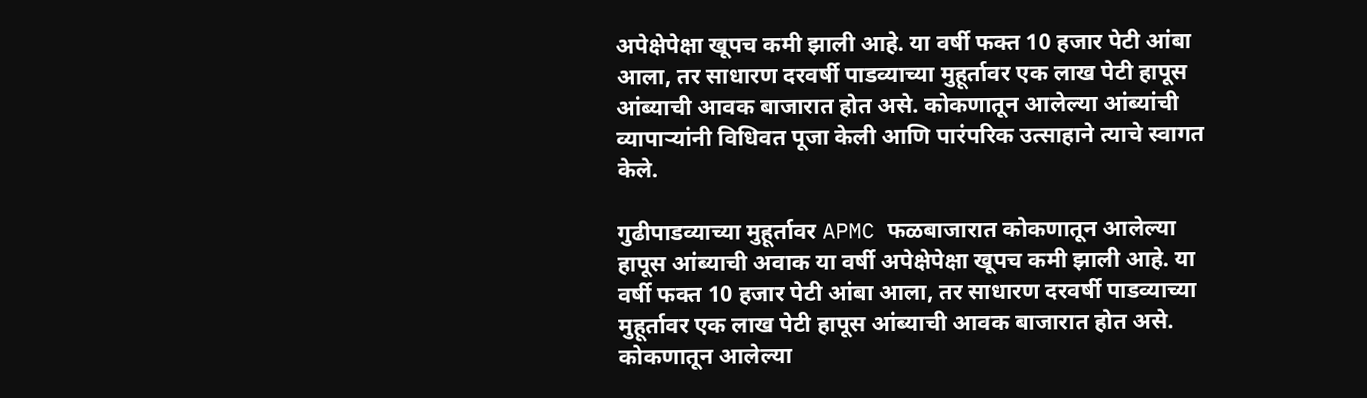अपेक्षेपेक्षा खूपच कमी झाली आहे. या वर्षी फक्त 10 हजार पेटी आंबा आला, तर साधारण दरवर्षी पाडव्याच्या मुहूर्तावर एक लाख पेटी हापूस आंब्याची आवक बाजारात होत असे. कोकणातून आलेल्या आंब्यांची व्यापाऱ्यांनी विधिवत पूजा केली आणि पारंपरिक उत्साहाने त्याचे स्वागत केले.

गुढीपाडव्याच्या मुहूर्तावर APMC फळबाजारात कोकणातून आलेल्या हापूस आंब्याची अवाक या वर्षी अपेक्षेपेक्षा खूपच कमी झाली आहे. या वर्षी फक्त 10 हजार पेटी आंबा आला, तर साधारण दरवर्षी पाडव्याच्या मुहूर्तावर एक लाख पेटी हापूस आंब्याची आवक बाजारात होत असे. कोकणातून आलेल्या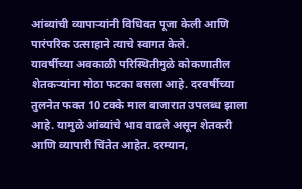आंब्यांची व्यापाऱ्यांनी विधिवत पूजा केली आणि पारंपरिक उत्साहाने त्याचे स्वागत केले.
यावर्षीच्या अवकाळी परिस्थितीमुळे कोकणातील शेतकऱ्यांना मोठा फटका बसला आहे. दरवर्षीच्या तुलनेत फक्त 10 टक्के माल बाजारात उपलब्ध झाला आहे. यामुळे आंब्यांचे भाव वाढले असून शेतकरी आणि व्यापारी चिंतेत आहेत. दरम्यान,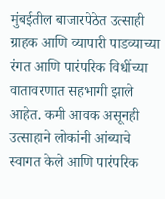मुंबईतील बाजारपेठेत उत्साही ग्राहक आणि व्यापारी पाडव्याच्या रंगत आणि पारंपरिक विधींच्या वातावरणात सहभागी झाले आहेत. कमी आवक असूनही उत्साहाने लोकांनी आंब्याचे स्वागत केले आणि पारंपरिक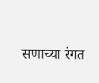सणाच्या रंगत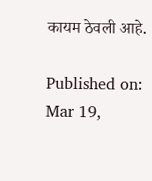कायम ठेवली आहे.

Published on: Mar 19,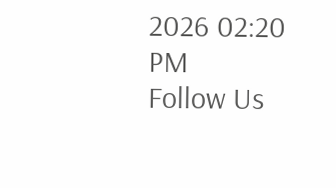2026 02:20 PM
Follow Us